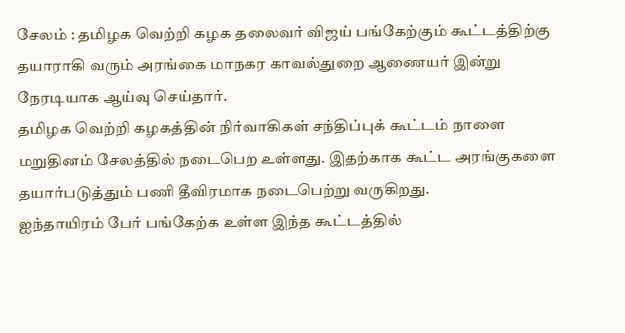சேலம் : தமிழக வெற்றி கழக தலைவர் விஜய் பங்கேற்கும் கூட்டத்திற்கு தயாராகி வரும் அரங்கை மாநகர காவல்துறை ஆணையர் இன்று நேரடியாக ஆய்வு செய்தார்.
தமிழக வெற்றி கழகத்தின் நிர்வாகிகள் சந்திப்புக் கூட்டம் நாளை மறுதினம் சேலத்தில் நடைபெற உள்ளது. இதற்காக கூட்ட அரங்குகளை தயார்படுத்தும் பணி தீவிரமாக நடைபெற்று வருகிறது.
ஐந்தாயிரம் பேர் பங்கேற்க உள்ள இந்த கூட்டத்தில்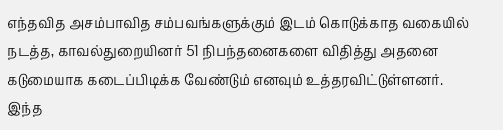எந்தவித அசம்பாவித சம்பவங்களுக்கும் இடம் கொடுக்காத வகையில் நடத்த, காவல்துறையினர் 51 நிபந்தனைகளை விதித்து அதனை கடுமையாக கடைப்பிடிக்க வேண்டும் எனவும் உத்தரவிட்டுள்ளனர்.
இந்த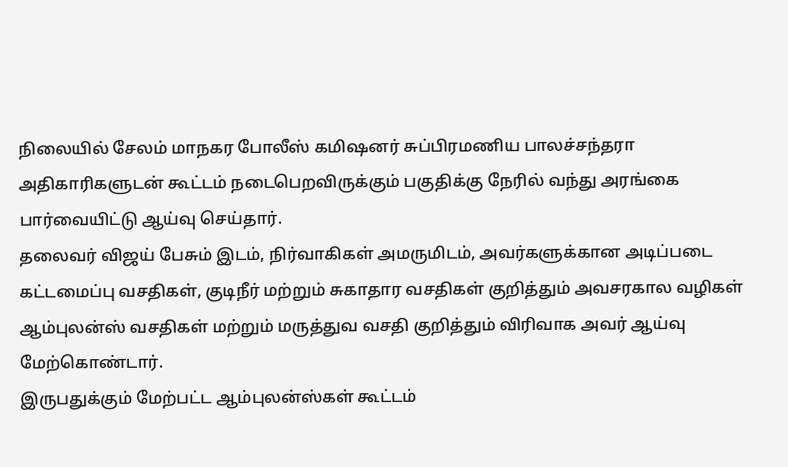நிலையில் சேலம் மாநகர போலீஸ் கமிஷனர் சுப்பிரமணிய பாலச்சந்தரா அதிகாரிகளுடன் கூட்டம் நடைபெறவிருக்கும் பகுதிக்கு நேரில் வந்து அரங்கை பார்வையிட்டு ஆய்வு செய்தார்.
தலைவர் விஜய் பேசும் இடம், நிர்வாகிகள் அமருமிடம், அவர்களுக்கான அடிப்படை கட்டமைப்பு வசதிகள், குடிநீர் மற்றும் சுகாதார வசதிகள் குறித்தும் அவசரகால வழிகள் ஆம்புலன்ஸ் வசதிகள் மற்றும் மருத்துவ வசதி குறித்தும் விரிவாக அவர் ஆய்வு மேற்கொண்டார்.
இருபதுக்கும் மேற்பட்ட ஆம்புலன்ஸ்கள் கூட்டம்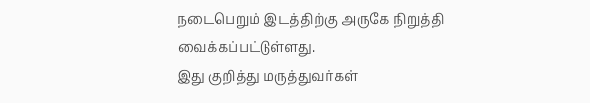நடைபெறும் இடத்திற்கு அருகே நிறுத்தி வைக்கப்பட்டுள்ளது.
இது குறித்து மருத்துவர்கள்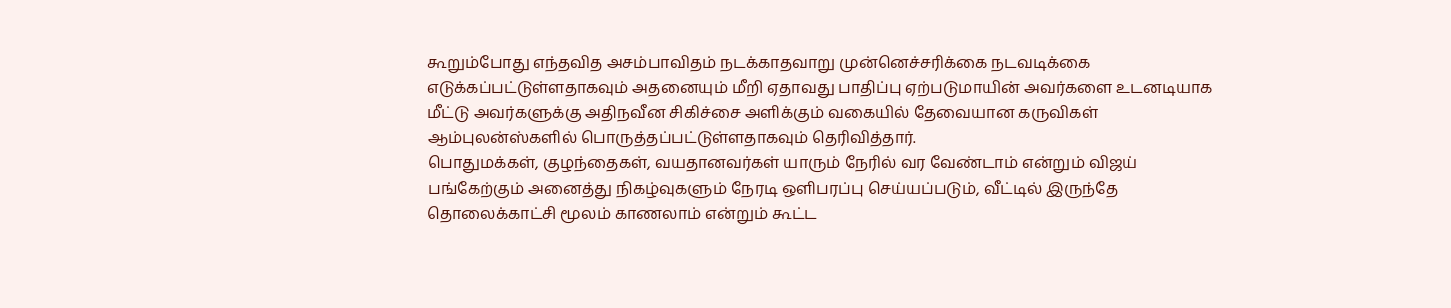கூறும்போது எந்தவித அசம்பாவிதம் நடக்காதவாறு முன்னெச்சரிக்கை நடவடிக்கை எடுக்கப்பட்டுள்ளதாகவும் அதனையும் மீறி ஏதாவது பாதிப்பு ஏற்படுமாயின் அவர்களை உடனடியாக மீட்டு அவர்களுக்கு அதிநவீன சிகிச்சை அளிக்கும் வகையில் தேவையான கருவிகள் ஆம்புலன்ஸ்களில் பொருத்தப்பட்டுள்ளதாகவும் தெரிவித்தார்.
பொதுமக்கள், குழந்தைகள், வயதானவர்கள் யாரும் நேரில் வர வேண்டாம் என்றும் விஜய் பங்கேற்கும் அனைத்து நிகழ்வுகளும் நேரடி ஒளிபரப்பு செய்யப்படும், வீட்டில் இருந்தே தொலைக்காட்சி மூலம் காணலாம் என்றும் கூட்ட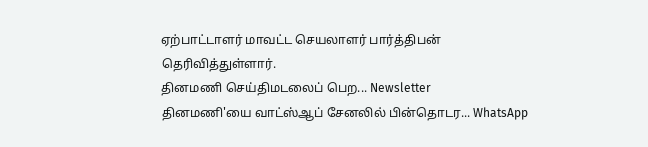ஏற்பாட்டாளர் மாவட்ட செயலாளர் பார்த்திபன் தெரிவித்துள்ளார்.
தினமணி செய்திமடலைப் பெற... Newsletter
தினமணி'யை வாட்ஸ்ஆப் சேனலில் பின்தொடர... WhatsApp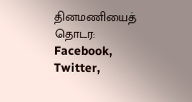தினமணியைத் தொடர: Facebook, Twitter,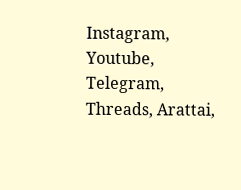Instagram, Youtube, Telegram, Threads, Arattai,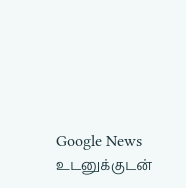Google News
உடனுக்குடன்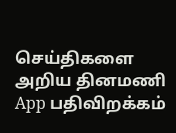செய்திகளை அறிய தினமணி App பதிவிறக்கம்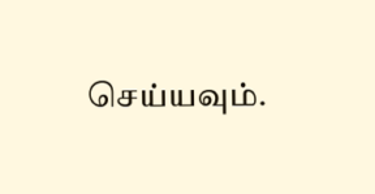செய்யவும்.